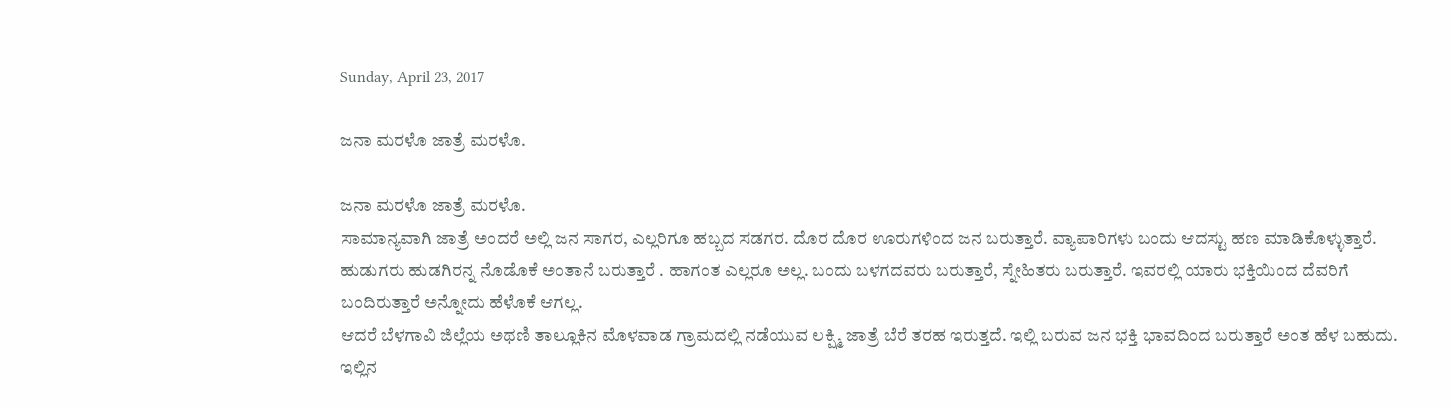Sunday, April 23, 2017

ಜನಾ ಮರಳೊ ಜಾತ್ರೆ ಮರಳೊ.

ಜನಾ ಮರಳೊ ಜಾತ್ರೆ ಮರಳೊ.
ಸಾಮಾನ್ಯವಾಗಿ ಜಾತ್ರೆ ಅಂದರೆ ಅಲ್ಲಿ ಜನ ಸಾಗರ, ಎಲ್ಲರಿಗೂ ಹಬ್ಬದ ಸಡಗರ. ದೊರ ದೊರ ಊರುಗಳಿಂದ ಜನ ಬರುತ್ತಾರೆ. ವ್ಯಾಪಾರಿಗಳು ಬಂದು ಆದಸ್ಟು ಹಣ ಮಾಡಿಕೊಳ್ಳುತ್ತಾರೆ. ಹುಡುಗರು ಹುಡಗಿರನ್ನ ನೊಡೊಕೆ ಅಂತಾನೆ ಬರುತ್ತಾರೆ . ಹಾಗಂತ ಎಲ್ಲರೂ ಅಲ್ಲ. ಬಂದು ಬಳಗದವರು ಬರುತ್ತಾರೆ, ಸ್ನೇಹಿತರು ಬರುತ್ತಾರೆ. ಇವರಲ್ಲಿ ಯಾರು ಭಕ್ತಿಯಿಂದ ದೆವರಿಗೆ ಬಂದಿರುತ್ತಾರೆ ಅನ್ನೋದು ಹೆಳೊಕೆ ಆಗಲ್ಲ.
ಆದರೆ ಬೆಳಗಾವಿ ಜಿಲ್ಲೆಯ ಅಥಣಿ ತಾಲ್ಲೂಕಿನ ಮೊಳವಾಡ ಗ್ರಾಮದಲ್ಲಿ ನಡೆಯುವ ಲಕ್ಷ್ಮಿ ಜಾತ್ರೆ ಬೆರೆ ತರಹ ಇರುತ್ತದೆ. ಇಲ್ಲಿ ಬರುವ ಜನ ಭಕ್ತಿ ಭಾವದಿಂದ ಬರುತ್ತಾರೆ ಅಂತ ಹೆಳ ಬಹುದು. ಇಲ್ಲಿನ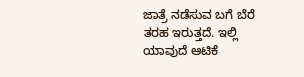ಜಾತ್ರೆ ನಡೆಸುವ ಬಗೆ ಬೆರೆ ತರಹ ಇರುತ್ತದೆ. ಇಲ್ಲಿ ಯಾವುದೆ ಆಟಿಕೆ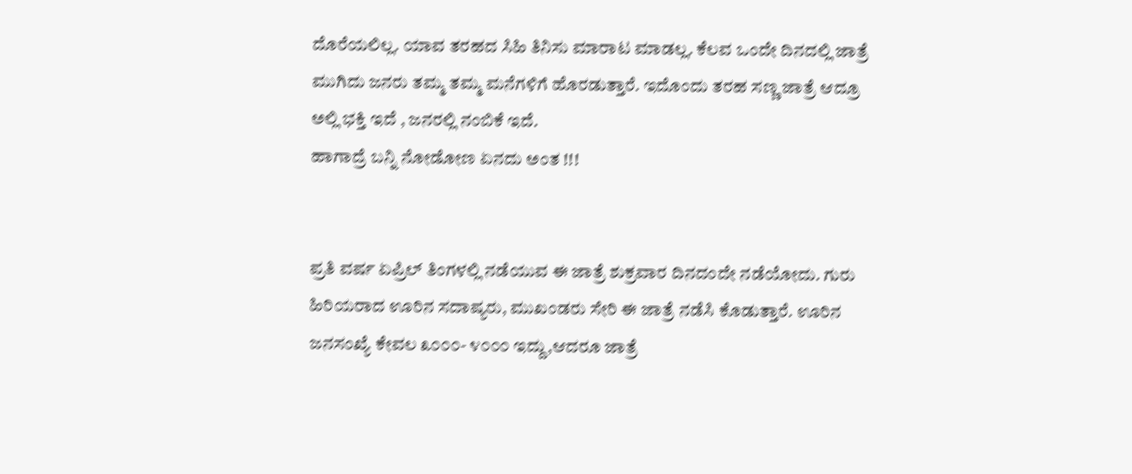ದೊರೆಯಲಿಲ್ಲ. ಯಾವ ತರಹದ ಸಿಹಿ ತಿನಿಸು ಮಾರಾಟ ಮಾಡಲ್ಲ. ಕೆಲವ ಒಂದೇ ದಿನದಲ್ಲಿ ಜಾತ್ರೆ ಮುಗಿದು ಜನರು ತಮ್ಮ ತಮ್ಮ ಮನೆಗಳಿಗೆ ಹೊರಡುತ್ತಾರೆ. ಇದೊಂದು ತರಹ ಸಣ್ಣ ಜಾತ್ರೆ ಆದ್ರೂ ಅಲ್ಲಿ ಭಕ್ತಿ ಇದೆ , ಜನರಲ್ಲಿ ನಂಬಿಕೆ ಇದೆ.
ಹಾಗಾದ್ರೆ ಬನ್ನಿ ನೋಡೋಣ ಏನದು ಅಂತ !!!


ಪ್ರತಿ ವರ್ಷ ಏಪ್ರಿಲ್ ತಿಂಗಳಲ್ಲಿ ನಡೆಯುವ ಈ ಜಾತ್ರೆ ಶುಕ್ರವಾರ ದಿನದಂದೇ ನಡೆಯೋದು. ಗುರು ಹಿರಿಯರಾದ ಊರಿನ ಸದಾಷ್ಯರು, ಮುಖಂಡರು ಸೇರಿ ಈ ಜಾತ್ರೆ ನಡೆಸಿ ಕೊಡುತ್ತಾರೆ. ಊರಿನ ಜನಸಂಖ್ಯೆ ಕೇವಲ ೩೦೦೦- ೪೦೦೦ ಇದ್ದು,ಆದರೂ ಜಾತ್ರೆ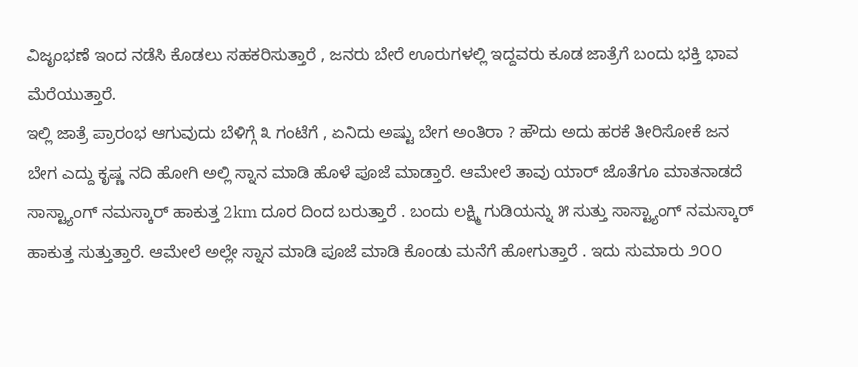ವಿಜೃಂಭಣೆ ಇಂದ ನಡೆಸಿ ಕೊಡಲು ಸಹಕರಿಸುತ್ತಾರೆ , ಜನರು ಬೇರೆ ಊರುಗಳಲ್ಲಿ ಇದ್ದವರು ಕೂಡ ಜಾತ್ರೆಗೆ ಬಂದು ಭಕ್ತಿ ಭಾವ ಮೆರೆಯುತ್ತಾರೆ.
ಇಲ್ಲಿ ಜಾತ್ರೆ ಪ್ರಾರಂಭ ಆಗುವುದು ಬೆಳಿಗ್ಗೆ ೩ ಗಂಟೆಗೆ , ಏನಿದು ಅಷ್ಟು ಬೇಗ ಅಂತಿರಾ ? ಹೌದು ಅದು ಹರಕೆ ತೀರಿಸೋಕೆ ಜನ ಬೇಗ ಎದ್ದು ಕೃಷ್ಣ ನದಿ ಹೋಗಿ ಅಲ್ಲಿ ಸ್ನಾನ ಮಾಡಿ ಹೊಳೆ ಪೂಜೆ ಮಾಡ್ತಾರೆ. ಆಮೇಲೆ ತಾವು ಯಾರ್ ಜೊತೆಗೂ ಮಾತನಾಡದೆ ಸಾಸ್ಟ್ಯಾಂಗ್ ನಮಸ್ಕಾರ್ ಹಾಕುತ್ತ 2km ದೂರ ದಿಂದ ಬರುತ್ತಾರೆ . ಬಂದು ಲಕ್ಷ್ಮಿ ಗುಡಿಯನ್ನು ೫ ಸುತ್ತು ಸಾಸ್ಟ್ಯಾಂಗ್ ನಮಸ್ಕಾರ್ ಹಾಕುತ್ತ ಸುತ್ತುತ್ತಾರೆ. ಆಮೇಲೆ ಅಲ್ಲೇ ಸ್ನಾನ ಮಾಡಿ ಪೂಜೆ ಮಾಡಿ ಕೊಂಡು ಮನೆಗೆ ಹೋಗುತ್ತಾರೆ . ಇದು ಸುಮಾರು ೨೦೦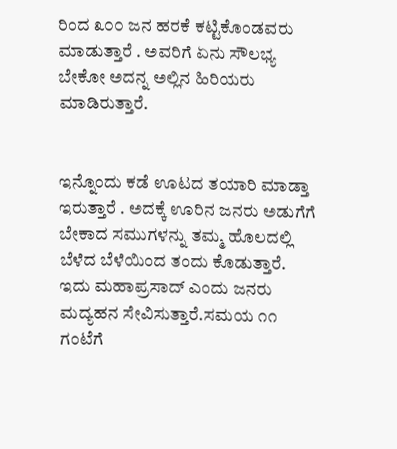ರಿಂದ ೩೦೦ ಜನ ಹರಕೆ ಕಟ್ಟಿಕೊಂಡವರು ಮಾಡುತ್ತಾರೆ . ಅವರಿಗೆ ಏನು ಸೌಲಭ್ಯ ಬೇಕೋ ಅದನ್ನ ಅಲ್ಲಿನ ಹಿರಿಯರು ಮಾಡಿರುತ್ತಾರೆ.


ಇನ್ನೊಂದು ಕಡೆ ಊಟದ ತಯಾರಿ ಮಾಡ್ತಾ ಇರುತ್ತಾರೆ . ಅದಕ್ಕೆ ಊರಿನ ಜನರು ಅಡುಗೆಗೆ ಬೇಕಾದ ಸಮುಗಳನ್ನು ತಮ್ಮ ಹೊಲದಲ್ಲಿ ಬೆಳೆದ ಬೆಳೆಯಿಂದ ತಂದು ಕೊಡುತ್ತಾರೆ. ಇದು ಮಹಾಪ್ರಸಾದ್ ಎಂದು ಜನರು ಮದ್ಯಹನ ಸೇವಿಸುತ್ತಾರೆ.ಸಮಯ ೧೧ ಗಂಟೆಗೆ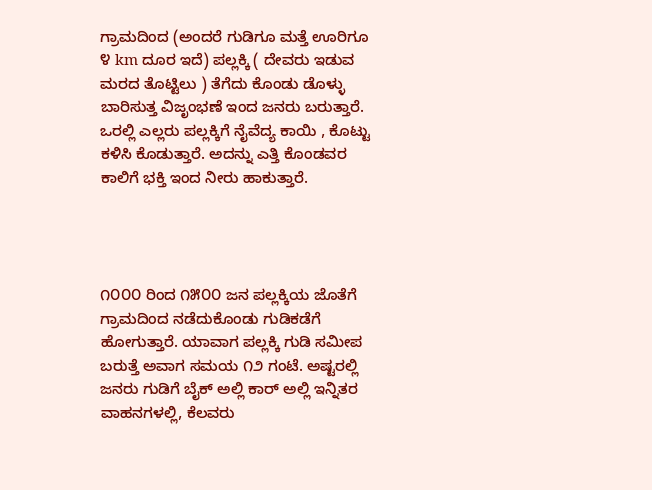ಗ್ರಾಮದಿಂದ (ಅಂದರೆ ಗುಡಿಗೂ ಮತ್ತೆ ಊರಿಗೂ ೪ km ದೂರ ಇದೆ) ಪಲ್ಲಕ್ಕಿ ( ದೇವರು ಇಡುವ ಮರದ ತೊಟ್ಟಿಲು ) ತೆಗೆದು ಕೊಂಡು ಡೊಳ್ಳು ಬಾರಿಸುತ್ತ ವಿಜೃಂಭಣೆ ಇಂದ ಜನರು ಬರುತ್ತಾರೆ. ಒರಲ್ಲಿ ಎಲ್ಲರು ಪಲ್ಲಕ್ಕಿಗೆ ನೈವೆದ್ಯ ಕಾಯಿ , ಕೊಟ್ಟು ಕಳಿಸಿ ಕೊಡುತ್ತಾರೆ. ಅದನ್ನು ಎತ್ತಿ ಕೊಂಡವರ ಕಾಲಿಗೆ ಭಕ್ತಿ ಇಂದ ನೀರು ಹಾಕುತ್ತಾರೆ.




೧೦೦೦ ರಿಂದ ೧೫೦೦ ಜನ ಪಲ್ಲಕ್ಕಿಯ ಜೊತೆಗೆ ಗ್ರಾಮದಿಂದ ನಡೆದುಕೊಂಡು ಗುಡಿಕಡೆಗೆ ಹೋಗುತ್ತಾರೆ. ಯಾವಾಗ ಪಲ್ಲಕ್ಕಿ ಗುಡಿ ಸಮೀಪ ಬರುತ್ತೆ ಅವಾಗ ಸಮಯ ೧೨ ಗಂಟೆ. ಅಷ್ಟರಲ್ಲಿ ಜನರು ಗುಡಿಗೆ ಬೈಕ್ ಅಲ್ಲಿ ಕಾರ್ ಅಲ್ಲಿ ಇನ್ನಿತರ ವಾಹನಗಳಲ್ಲಿ, ಕೆಲವರು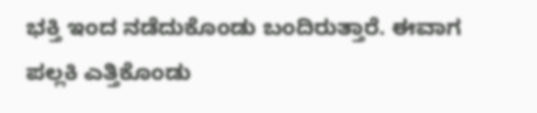ಭಕ್ತಿ ಇಂದ ನಡೆದುಕೊಂಡು ಬಂದಿರುತ್ತಾರೆ. ಈವಾಗ ಪಲ್ಲಕಿ ಎತ್ತಿಕೊಂಡು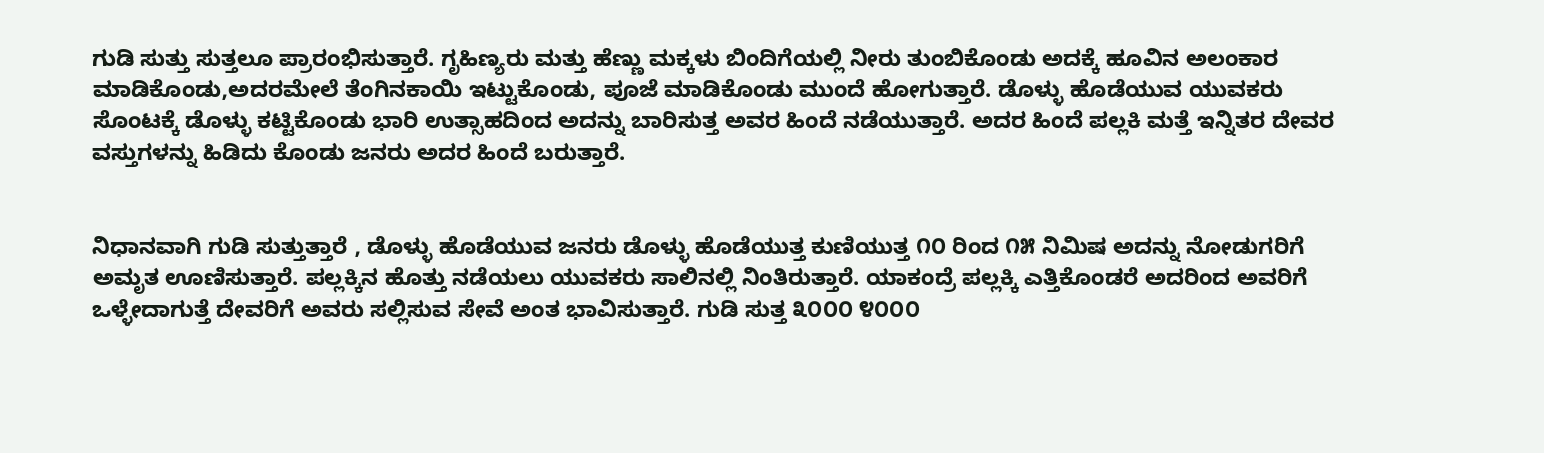ಗುಡಿ ಸುತ್ತು ಸುತ್ತಲೂ ಪ್ರಾರಂಭಿಸುತ್ತಾರೆ. ಗೃಹಿಣ್ಯರು ಮತ್ತು ಹೆಣ್ಣು ಮಕ್ಕಳು ಬಿಂದಿಗೆಯಲ್ಲಿ ನೀರು ತುಂಬಿಕೊಂಡು ಅದಕ್ಕೆ ಹೂವಿನ ಅಲಂಕಾರ ಮಾಡಿಕೊಂಡು,ಅದರಮೇಲೆ ತೆಂಗಿನಕಾಯಿ ಇಟ್ಟುಕೊಂಡು, ಪೂಜೆ ಮಾಡಿಕೊಂಡು ಮುಂದೆ ಹೋಗುತ್ತಾರೆ. ಡೊಳ್ಳು ಹೊಡೆಯುವ ಯುವಕರು ಸೊಂಟಕ್ಕೆ ಡೊಳ್ಳು ಕಟ್ಟಿಕೊಂಡು ಭಾರಿ ಉತ್ಸಾಹದಿಂದ ಅದನ್ನು ಬಾರಿಸುತ್ತ ಅವರ ಹಿಂದೆ ನಡೆಯುತ್ತಾರೆ. ಅದರ ಹಿಂದೆ ಪಲ್ಲಕಿ ಮತ್ತೆ ಇನ್ನಿತರ ದೇವರ ವಸ್ತುಗಳನ್ನು ಹಿಡಿದು ಕೊಂಡು ಜನರು ಅದರ ಹಿಂದೆ ಬರುತ್ತಾರೆ.


ನಿಧಾನವಾಗಿ ಗುಡಿ ಸುತ್ತುತ್ತಾರೆ , ಡೊಳ್ಳು ಹೊಡೆಯುವ ಜನರು ಡೊಳ್ಳು ಹೊಡೆಯುತ್ತ ಕುಣಿಯುತ್ತ ೧೦ ರಿಂದ ೧೫ ನಿಮಿಷ ಅದನ್ನು ನೋಡುಗರಿಗೆ ಅಮೃತ ಊಣಿಸುತ್ತಾರೆ. ಪಲ್ಲಕ್ಕಿನ ಹೊತ್ತು ನಡೆಯಲು ಯುವಕರು ಸಾಲಿನಲ್ಲಿ ನಿಂತಿರುತ್ತಾರೆ. ಯಾಕಂದ್ರೆ ಪಲ್ಲಕ್ಕಿ ಎತ್ತಿಕೊಂಡರೆ ಅದರಿಂದ ಅವರಿಗೆ ಒಳ್ಳೇದಾಗುತ್ತೆ ದೇವರಿಗೆ ಅವರು ಸಲ್ಲಿಸುವ ಸೇವೆ ಅಂತ ಭಾವಿಸುತ್ತಾರೆ. ಗುಡಿ ಸುತ್ತ ೩೦೦೦ ೪೦೦೦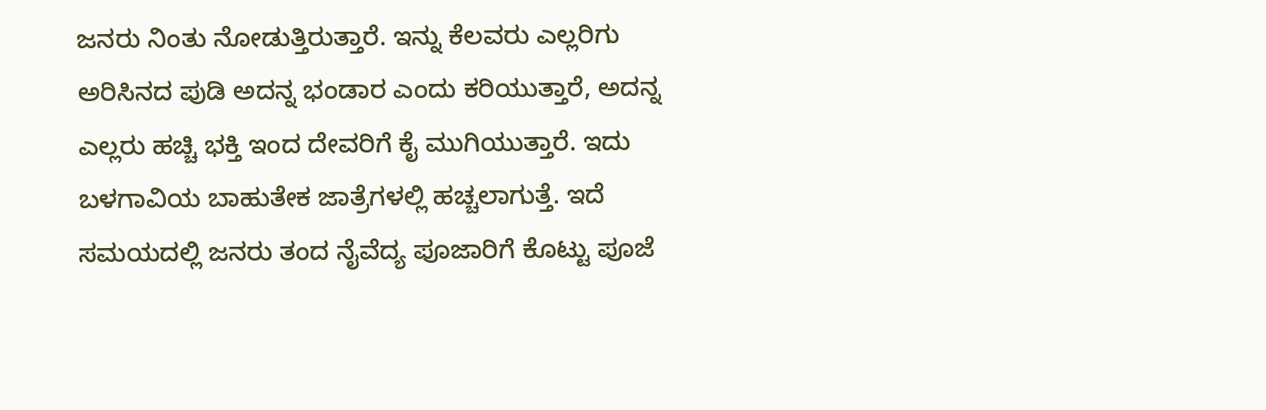ಜನರು ನಿಂತು ನೋಡುತ್ತಿರುತ್ತಾರೆ. ಇನ್ನು ಕೆಲವರು ಎಲ್ಲರಿಗು ಅರಿಸಿನದ ಪುಡಿ ಅದನ್ನ ಭಂಡಾರ ಎಂದು ಕರಿಯುತ್ತಾರೆ, ಅದನ್ನ ಎಲ್ಲರು ಹಚ್ಚಿ ಭಕ್ತಿ ಇಂದ ದೇವರಿಗೆ ಕೈ ಮುಗಿಯುತ್ತಾರೆ. ಇದು ಬಳಗಾವಿಯ ಬಾಹುತೇಕ ಜಾತ್ರೆಗಳಲ್ಲಿ ಹಚ್ಚಲಾಗುತ್ತೆ. ಇದೆ ಸಮಯದಲ್ಲಿ ಜನರು ತಂದ ನೈವೆದ್ಯ ಪೂಜಾರಿಗೆ ಕೊಟ್ಟು ಪೂಜೆ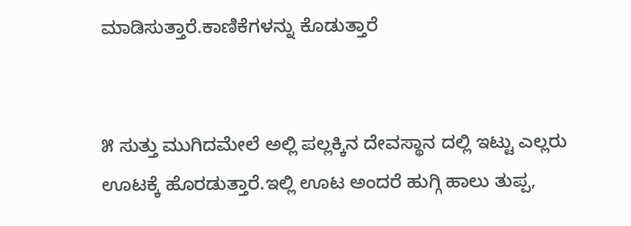ಮಾಡಿಸುತ್ತಾರೆ.ಕಾಣಿಕೆಗಳನ್ನು ಕೊಡುತ್ತಾರೆ


೫ ಸುತ್ತು ಮುಗಿದಮೇಲೆ ಅಲ್ಲಿ ಪಲ್ಲಕ್ಕಿನ ದೇವಸ್ಥಾನ ದಲ್ಲಿ ಇಟ್ಟು ಎಲ್ಲರು ಊಟಕ್ಕೆ ಹೊರಡುತ್ತಾರೆ.ಇಲ್ಲಿ ಊಟ ಅಂದರೆ ಹುಗ್ಗಿ ಹಾಲು ತುಪ್ಪ,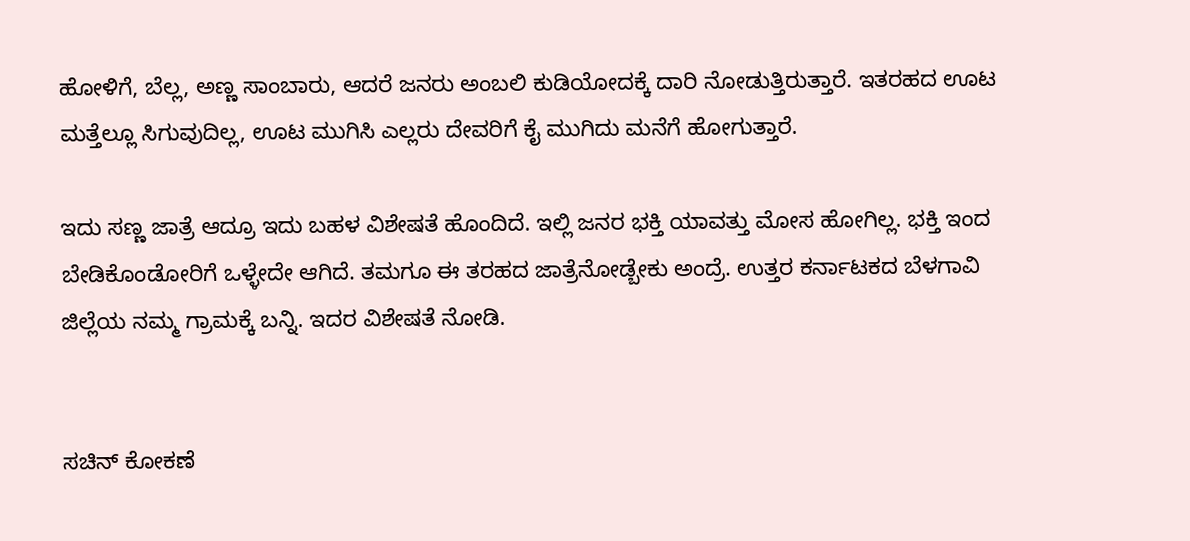ಹೋಳಿಗೆ, ಬೆಲ್ಲ, ಅಣ್ಣ ಸಾಂಬಾರು, ಆದರೆ ಜನರು ಅಂಬಲಿ ಕುಡಿಯೋದಕ್ಕೆ ದಾರಿ ನೋಡುತ್ತಿರುತ್ತಾರೆ. ಇತರಹದ ಊಟ ಮತ್ತೆಲ್ಲೂ ಸಿಗುವುದಿಲ್ಲ, ಊಟ ಮುಗಿಸಿ ಎಲ್ಲರು ದೇವರಿಗೆ ಕೈ ಮುಗಿದು ಮನೆಗೆ ಹೋಗುತ್ತಾರೆ.

ಇದು ಸಣ್ಣ ಜಾತ್ರೆ ಆದ್ರೂ ಇದು ಬಹಳ ವಿಶೇಷತೆ ಹೊಂದಿದೆ. ಇಲ್ಲಿ ಜನರ ಭಕ್ತಿ ಯಾವತ್ತು ಮೋಸ ಹೋಗಿಲ್ಲ. ಭಕ್ತಿ ಇಂದ ಬೇಡಿಕೊಂಡೋರಿಗೆ ಒಳ್ಳೇದೇ ಆಗಿದೆ. ತಮಗೂ ಈ ತರಹದ ಜಾತ್ರೆನೋಡ್ಬೇಕು ಅಂದ್ರೆ. ಉತ್ತರ ಕರ್ನಾಟಕದ ಬೆಳಗಾವಿ ಜಿಲ್ಲೆಯ ನಮ್ಮ ಗ್ರಾಮಕ್ಕೆ ಬನ್ನಿ. ಇದರ ವಿಶೇಷತೆ ನೋಡಿ.


ಸಚಿನ್ ಕೋಕಣೆ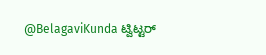@BelagaviKunda ಟ್ವಿಟ್ಟರ್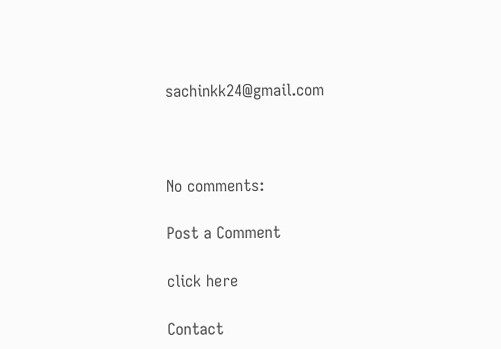sachinkk24@gmail.com



No comments:

Post a Comment

click here

Contact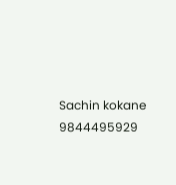Sachin kokane
9844495929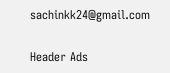sachinkk24@gmail.com

Header Ads